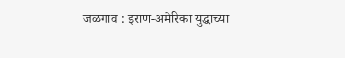जळगाव : इराण-अमेरिका युद्धाच्या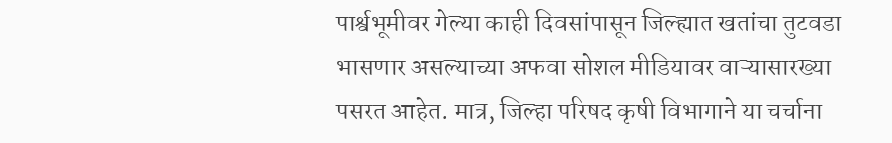पार्श्वभूमीवर गेल्या काही दिवसांपासून जिल्ह्यात खतांचा तुटवडा भासणार असल्याच्या अफवा सोशल मीडियावर वाऱ्यासारख्या पसरत आहेत. मात्र, जिल्हा परिषद कृषी विभागाने या चर्चाना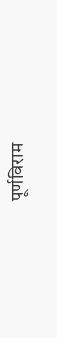पूर्णविराम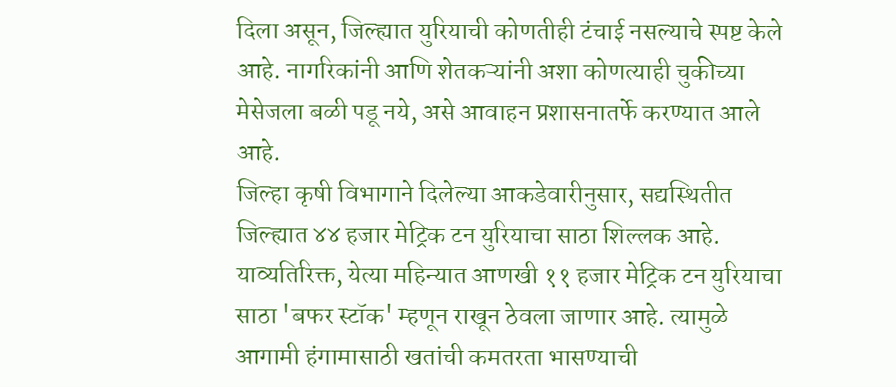दिला असून, जिल्ह्यात युरियाची कोणतीही टंचाई नसल्याचे स्पष्ट केले आहे. नागरिकांनी आणि शेतकऱ्यांनी अशा कोणत्याही चुकीच्या मेसेजला बळी पडू नये, असे आवाहन प्रशासनातर्फे करण्यात आले आहे.
जिल्हा कृषी विभागाने दिलेल्या आकडेवारीनुसार, सद्यस्थितीत जिल्ह्यात ४४ हजार मेट्रिक टन युरियाचा साठा शिल्लक आहे. याव्यतिरिक्त, येत्या महिन्यात आणखी ११ हजार मेट्रिक टन युरियाचा साठा 'बफर स्टॉक' म्हणून राखून ठेवला जाणार आहे. त्यामुळे आगामी हंगामासाठी खतांची कमतरता भासण्याची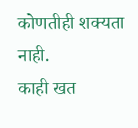कोणतीही शक्यता नाही.
काही खत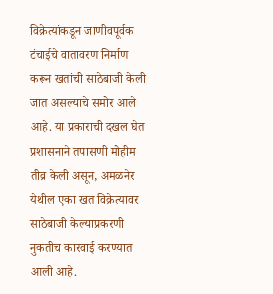विक्रेत्यांकडून जाणीवपूर्वक टंचाईचे वातावरण निर्माण करून खतांची साठेबाजी केली जात असल्याचे समोर आले आहे. या प्रकाराची दखल घेत प्रशासनाने तपासणी मोहीम तीव्र केली असून, अमळनेर येथील एका खत विक्रेत्यावर साठेबाजी केल्याप्रकरणी नुकतीच कारवाई करण्यात आली आहे.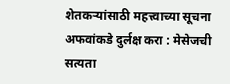शेतकऱ्यांसाठी महत्त्वाच्या सूचना
अफवांकडे दुर्लक्ष करा : मेसेजची सत्यता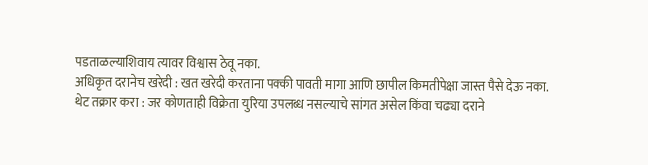पडताळल्याशिवाय त्यावर विश्वास ठेवू नका.
अधिकृत दरानेच खरेदी : खत खरेदी करताना पक्की पावती मागा आणि छापील किमतीपेक्षा जास्त पैसे देऊ नका.
थेट तक्रार करा : जर कोणताही विक्रेता युरिया उपलब्ध नसल्याचे सांगत असेल किंवा चढ्या दराने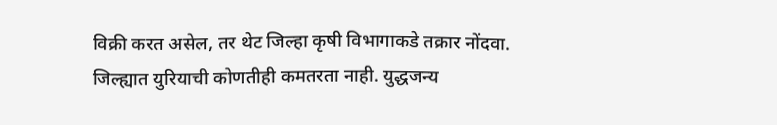विक्री करत असेल, तर थेट जिल्हा कृषी विभागाकडे तक्रार नोंदवा.
जिल्ह्यात युरियाची कोणतीही कमतरता नाही. युद्धजन्य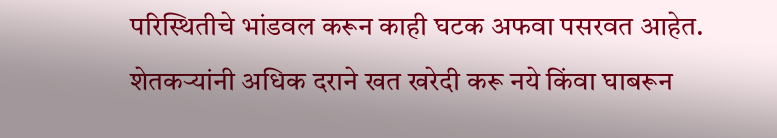परिस्थितीचे भांडवल करून काही घटक अफवा पसरवत आहेत. शेतकऱ्यांनी अधिक दराने खत खरेदी करू नये किंवा घाबरून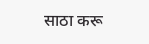साठा करू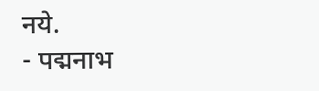नये.
- पद्मनाभ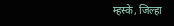म्हस्के, जिल्हा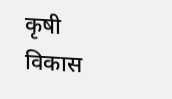कृषी विकास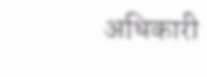अधिकारी